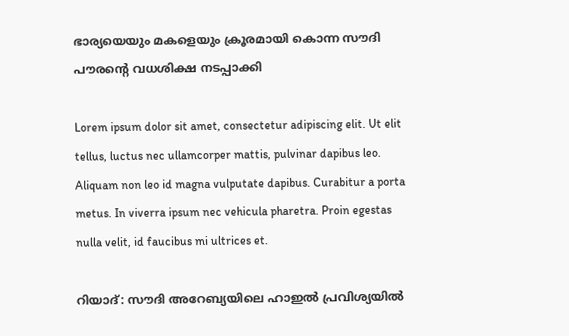ഭാര്യയെയും മകളെയും ക്രൂരമായി കൊന്ന സൗദി പൗരന്‍റെ വധശിക്ഷ നടപ്പാക്കി

Lorem ipsum dolor sit amet, consectetur adipiscing elit. Ut elit tellus, luctus nec ullamcorper mattis, pulvinar dapibus leo. Aliquam non leo id magna vulputate dapibus. Curabitur a porta metus. In viverra ipsum nec vehicula pharetra. Proin egestas nulla velit, id faucibus mi ultrices et.

റിയാദ്: സൗദി അറേബ്യയിലെ ഹാഇൽ പ്രവിശ്യയിൽ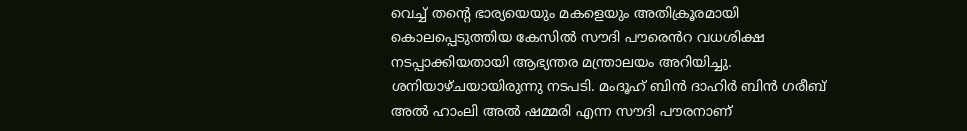വെച്ച് തന്‍റെ ഭാര്യയെയും മകളെയും അതിക്രൂരമായി കൊലപ്പെടുത്തിയ കേസിൽ സൗദി പൗരെൻറ വധശിക്ഷ നടപ്പാക്കിയതായി ആഭ്യന്തര മന്ത്രാലയം അറിയിച്ചു. ശനിയാഴ്ചയായിരുന്നു നടപടി. മംദൂഹ് ബിൻ ദാഹിർ ബിൻ ഗരീബ് അൽ ഹാംലി അൽ ഷമ്മരി എന്ന സൗദി പൗരനാണ്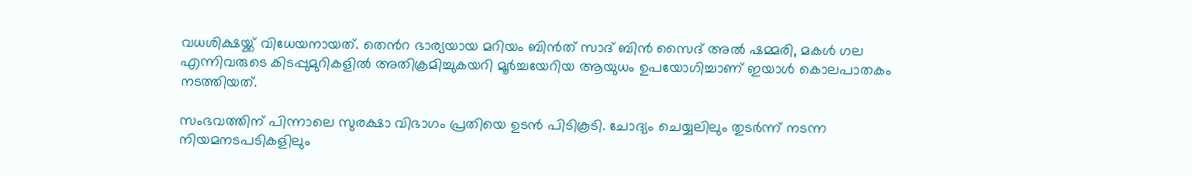വധശിക്ഷയ്ക്ക് വിധേയനായത്. തെൻറ ഭാര്യയായ മറിയം ബിൻത് സാദ് ബിൻ സൈദ് അൽ ഷമ്മരി, മകൾ ഗല എന്നിവരുടെ കിടപ്പുമുറികളിൽ അതിക്രമിച്ചുകയറി മൂർച്ചയേറിയ ആയുധം ഉപയോഗിച്ചാണ് ഇയാൾ കൊലപാതകം നടത്തിയത്.

സംഭവത്തിന് പിന്നാലെ സുരക്ഷാ വിഭാഗം പ്രതിയെ ഉടൻ പിടികൂടി. ചോദ്യം ചെയ്യലിലും തുടർന്ന് നടന്ന നിയമനടപടികളിലും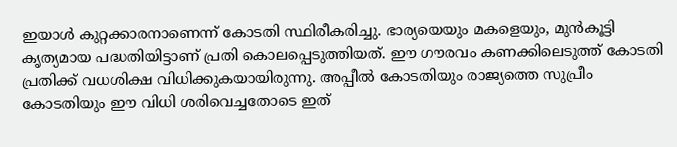ഇയാൾ കുറ്റക്കാരനാണെന്ന് കോടതി സ്ഥിരീകരിച്ചു. ഭാര്യയെയും മകളെയും, മുൻകൂട്ടി കൃത്യമായ പദ്ധതിയിട്ടാണ് പ്രതി കൊലപ്പെടുത്തിയത്. ഈ ഗൗരവം കണക്കിലെടുത്ത് കോടതി പ്രതിക്ക് വധശിക്ഷ വിധിക്കുകയായിരുന്നു. അപ്പീൽ കോടതിയും രാജ്യത്തെ സുപ്രീം കോടതിയും ഈ വിധി ശരിവെച്ചതോടെ ഇത്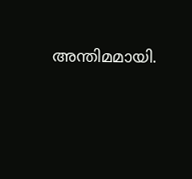അന്തിമമായി.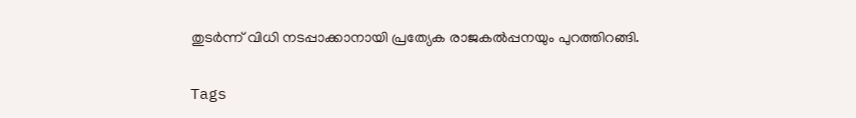തുടർന്ന് വിധി നടപ്പാക്കാനായി പ്രത്യേക രാജകൽപ്പനയും പുറത്തിറങ്ങി.

Tags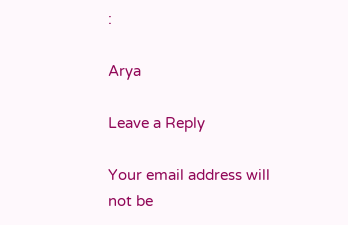:

Arya

Leave a Reply

Your email address will not be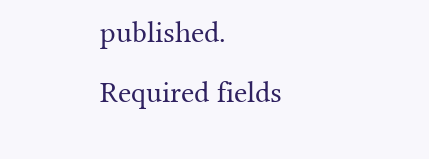published. Required fields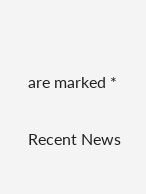are marked *

Recent News